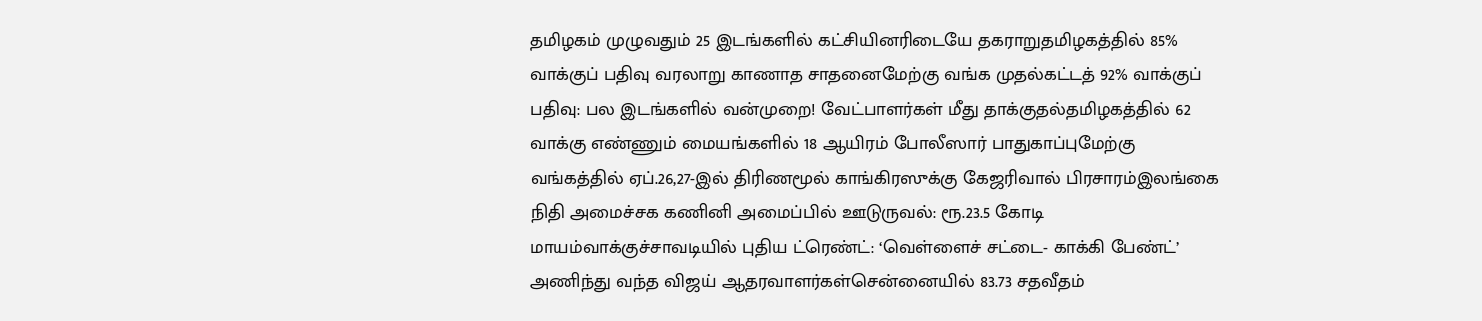தமிழகம் முழுவதும் 25 இடங்களில் கட்சியினரிடையே தகராறுதமிழகத்தில் 85% வாக்குப் பதிவு வரலாறு காணாத சாதனைமேற்கு வங்க முதல்கட்டத் 92% வாக்குப் பதிவு: பல இடங்களில் வன்முறை! வேட்பாளர்கள் மீது தாக்குதல்தமிழகத்தில் 62 வாக்கு எண்ணும் மையங்களில் 18 ஆயிரம் போலீஸார் பாதுகாப்புமேற்கு வங்கத்தில் ஏப்.26,27-இல் திரிணமூல் காங்கிரஸுக்கு கேஜரிவால் பிரசாரம்இலங்கை நிதி அமைச்சக கணினி அமைப்பில் ஊடுருவல்: ரூ.23.5 கோடி மாயம்வாக்குச்சாவடியில் புதிய ட்ரெண்ட்: ‘வெள்ளைச் சட்டை- காக்கி பேண்ட்’ அணிந்து வந்த விஜய் ஆதரவாளர்கள்சென்னையில் 83.73 சதவீதம்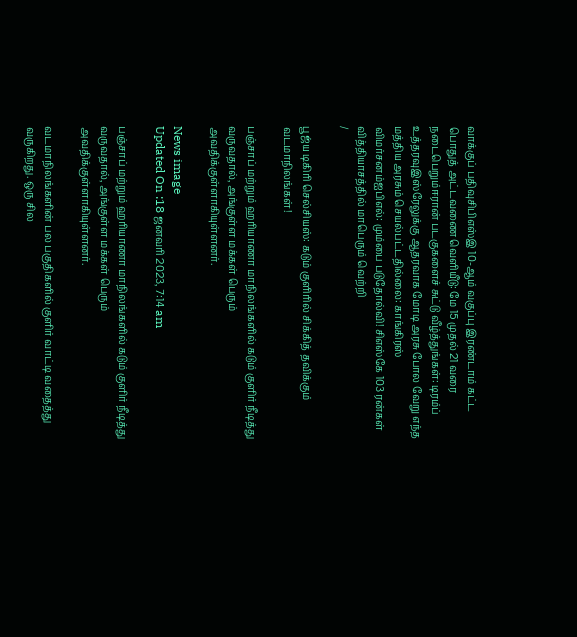வாக்குப் பதிவுசிபிஎஸ்இ 10-ஆம் வகுப்பு இரண்டாம் கட்ட பொதுத் அட்டவணை வெளியீடு: மே 15 முதல் 21 வரை நடைபெறும்ஈரான் படகுகளைச் சுட்டு வீழ்த்துங்கள்: டிரம்ப் உத்தரவுஇஸ்ரேலுக்கு ஆதரவாக மோடி அரசு போல வேறு எந்த மத்திய அரசும் செயல்பட்டதில்லை: காங்கிரஸ் விமர்சனம்ஐபிஎல்: மும்பை படுதோல்வி! சிஎஸ்கே 103 ரன்கள் வித்தியாசத்தில் மாபெரும் வெற்றி
/

பூஜ்ய டிகிரி செல்சியஸ்: கடும் குளிரில் சிக்கித் தவிக்கும் வடமாநிலங்கள்!

பஞ்சாப் மற்றும் ஹரியாணா மாநிலங்களில் கடும் குளிர் நீடித்து வருவதால், அங்குள்ள மக்கள் பெரும் அவதிக்குள்ளாகியுள்ளனர்.

News image
Updated On :18 ஜனவரி 2023, 7:14 am

பஞ்சாப் மற்றும் ஹரியாணா மாநிலங்களில் கடும் குளிர் நீடித்து வருவதால், அங்குள்ள மக்கள் பெரும் அவதிக்குள்ளாகியுள்ளனர்.

வடமாநிலங்களின் பல பகுதிகளில் குளிர் வாட்டி வதைத்து வருகிறது. ஒரு சில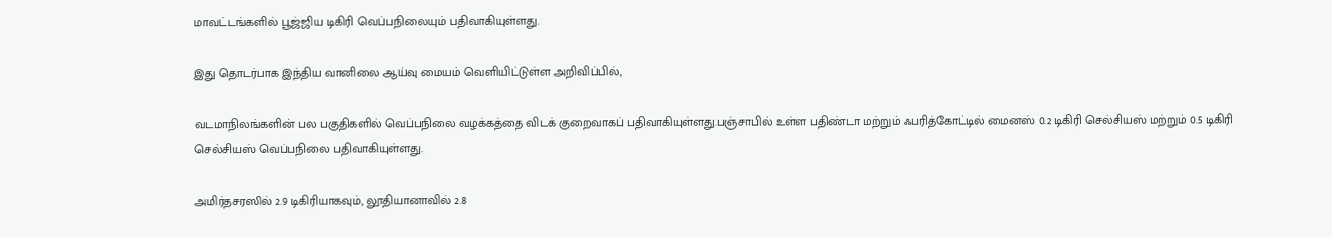மாவட்டங்களில் பூஜ்ஜிய டிகிரி வெப்பநிலையும் பதிவாகியுள்ளது.

இது தொடர்பாக இந்திய வானிலை ஆய்வு மையம் வெளியிட்டுள்ள அறிவிப்பில்,

வடமாநிலங்களின் பல பகுதிகளில் வெப்பநிலை வழக்கத்தை விடக் குறைவாகப் பதிவாகியுள்ளது.பஞ்சாபில் உள்ள பதிண்டா மற்றும் ஃபரித்கோட்டில் மைனஸ் 0.2 டிகிரி செல்சியஸ் மற்றும் 0.5 டிகிரி செல்சியஸ் வெப்பநிலை பதிவாகியுள்ளது.

அமிர்தசரஸில் 2.9 டிகிரியாகவும், லூதியானாவில் 2.8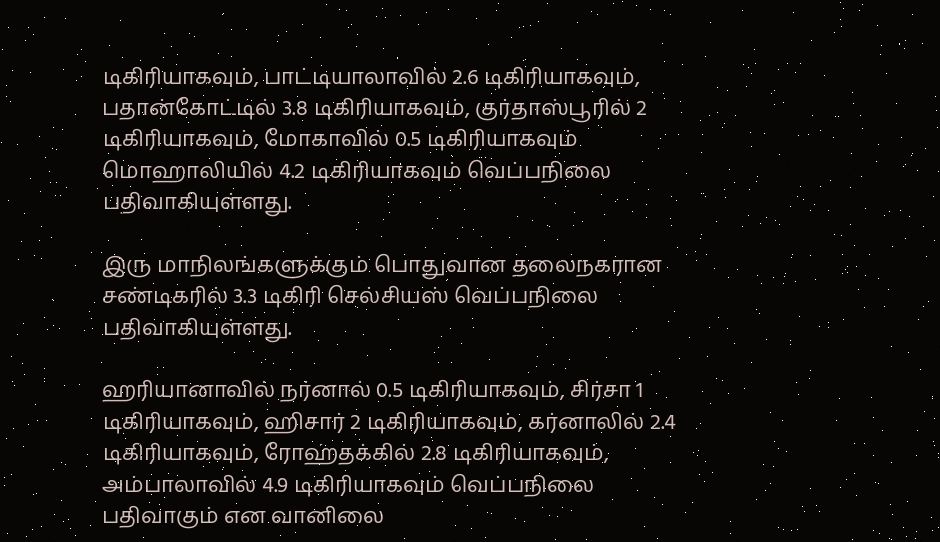டிகிரியாகவும், பாட்டியாலாவில் 2.6 டிகிரியாகவும், பதான்கோட்டில் 3.8 டிகிரியாகவும், குர்தாஸ்பூரில் 2 டிகிரியாகவும், மோகாவில் 0.5 டிகிரியாகவும் மொஹாலியில் 4.2 டிகிரியாகவும் வெப்பநிலை பதிவாகியுள்ளது.

இரு மாநிலங்களுக்கும் பொதுவான தலைநகரான சண்டிகரில் 3.3 டிகிரி செல்சியஸ் வெப்பநிலை பதிவாகியுள்ளது.

ஹரியானாவில் நர்னால் 0.5 டிகிரியாகவும், சிர்சா 1 டிகிரியாகவும், ஹிசார் 2 டிகிரியாகவும், கர்னாலில் 2.4 டிகிரியாகவும், ரோஹ்தக்கில் 2.8 டிகிரியாகவும், அம்பாலாவில் 4.9 டிகிரியாகவும் வெப்பநிலை பதிவாகும் என வானிலை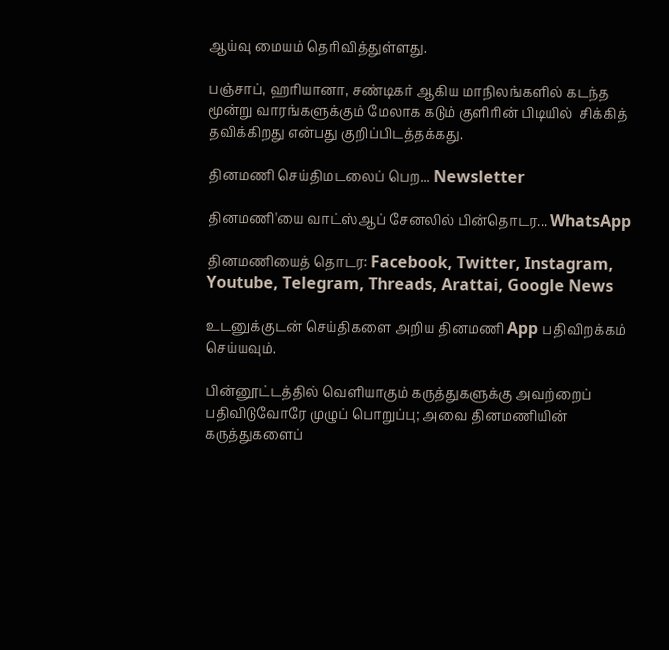ஆய்வு மையம் தெரிவித்துள்ளது.

பஞ்சாப், ஹரியானா, சண்டிகர் ஆகிய மாநிலங்களில் கடந்த மூன்று வாரங்களுக்கும் மேலாக கடும் குளிரின் பிடியில்  சிக்கித் தவிக்கிறது என்பது குறிப்பிடத்தக்கது.

தினமணி செய்திமடலைப் பெற... Newsletter

தினமணி'யை வாட்ஸ்ஆப் சேனலில் பின்தொடர... WhatsApp

தினமணியைத் தொடர: Facebook, Twitter, Instagram, Youtube, Telegram, Threads, Arattai, Google News

உடனுக்குடன் செய்திகளை அறிய தினமணி App பதிவிறக்கம் செய்யவும்.

பின்னூட்டத்தில் வெளியாகும் கருத்துகளுக்கு அவற்றைப் பதிவிடுவோரே முழுப் பொறுப்பு; அவை தினமணியின் கருத்துகளைப்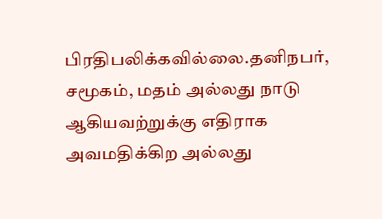பிரதிபலிக்கவில்லை.தனிநபர், சமூகம், மதம் அல்லது நாடு ஆகியவற்றுக்கு எதிராக அவமதிக்கிற அல்லது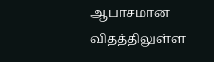ஆபாசமான விதத்திலுள்ள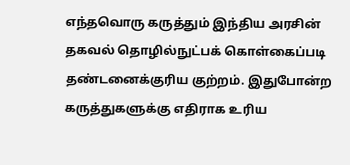எந்தவொரு கருத்தும் இந்திய அரசின் தகவல் தொழில்நுட்பக் கொள்கைப்படி தண்டனைக்குரிய குற்றம். இதுபோன்ற கருத்துகளுக்கு எதிராக உரிய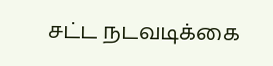சட்ட நடவடிக்கை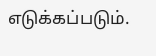எடுக்கப்படும்.